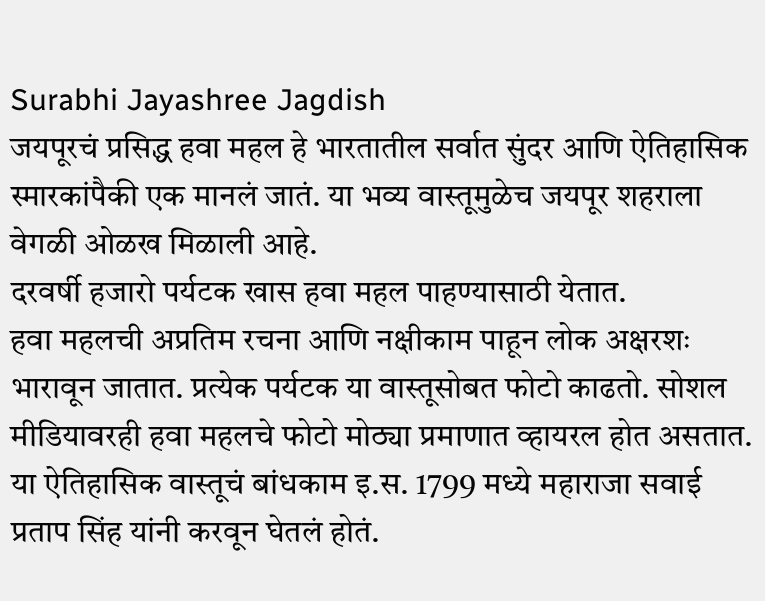Surabhi Jayashree Jagdish
जयपूरचं प्रसिद्ध हवा महल हे भारतातील सर्वात सुंदर आणि ऐतिहासिक स्मारकांपैकी एक मानलं जातं. या भव्य वास्तूमुळेच जयपूर शहराला वेगळी ओळख मिळाली आहे.
दरवर्षी हजारो पर्यटक खास हवा महल पाहण्यासाठी येतात.
हवा महलची अप्रतिम रचना आणि नक्षीकाम पाहून लोक अक्षरशः भारावून जातात. प्रत्येक पर्यटक या वास्तूसोबत फोटो काढतो. सोशल मीडियावरही हवा महलचे फोटो मोठ्या प्रमाणात व्हायरल होत असतात.
या ऐतिहासिक वास्तूचं बांधकाम इ.स. 1799 मध्ये महाराजा सवाई प्रताप सिंह यांनी करवून घेतलं होतं.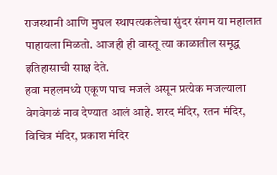राजस्थानी आणि मुघल स्थापत्यकलेचा सुंदर संगम या महालात पाहायला मिळतो. आजही ही वास्तू त्या काळातील समृद्ध इतिहासाची साक्ष देते.
हवा महलमध्ये एकूण पाच मजले असून प्रत्येक मजल्याला वेगवेगळं नाव देण्यात आलं आहे. शरद मंदिर, रतन मंदिर, विचित्र मंदिर, प्रकाश मंदिर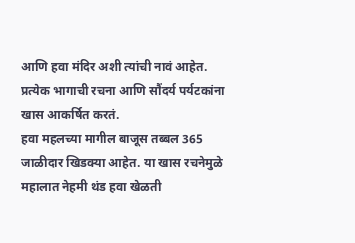आणि हवा मंदिर अशी त्यांची नावं आहेत. प्रत्येक भागाची रचना आणि सौंदर्य पर्यटकांना खास आकर्षित करतं.
हवा महलच्या मागील बाजूस तब्बल 365 जाळीदार खिडक्या आहेत. या खास रचनेमुळे महालात नेहमी थंड हवा खेळती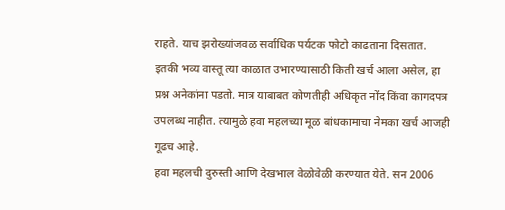राहते. याच झरोख्यांजवळ सर्वाधिक पर्यटक फोटो काढताना दिसतात.
इतकी भव्य वास्तू त्या काळात उभारण्यासाठी किती खर्च आला असेल, हा प्रश्न अनेकांना पडतो. मात्र याबाबत कोणतीही अधिकृत नोंद किंवा कागदपत्र उपलब्ध नाहीत. त्यामुळे हवा महलच्या मूळ बांधकामाचा नेमका खर्च आजही गूढच आहे.
हवा महलची दुरुस्ती आणि देखभाल वेळोवेळी करण्यात येते. सन 2006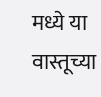मध्ये या वास्तूच्या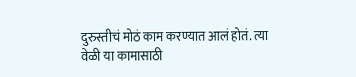दुरुस्तीचं मोठं काम करण्यात आलं होतं. त्या वेळी या कामासाठी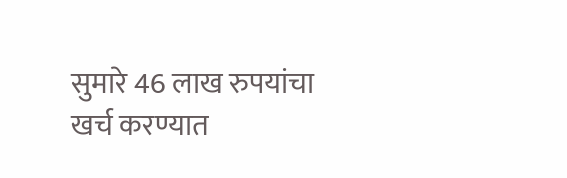सुमारे 46 लाख रुपयांचा खर्च करण्यात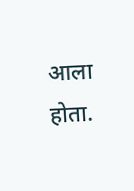आला होता.